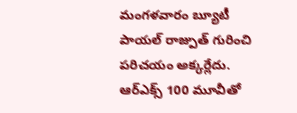మంగళవారం బ్యూటీ పాయల్ రాజ్పుత్ గురించి పరిచయం అక్కర్లేదు. ఆర్ఎక్స్ 100 మూవీతో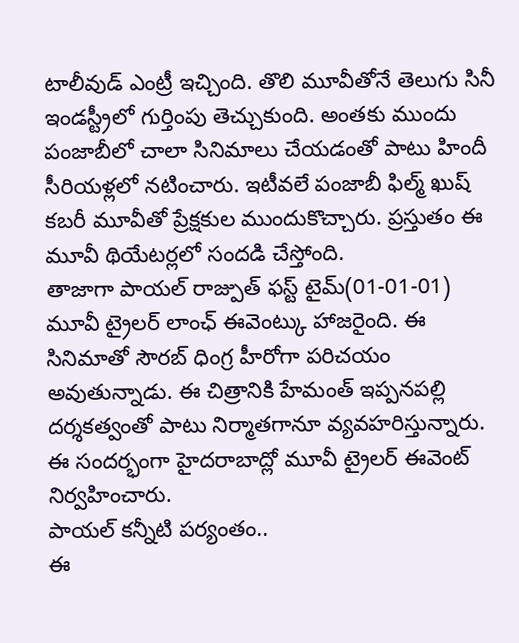టాలీవుడ్ ఎంట్రీ ఇచ్చింది. తొలి మూవీతోనే తెలుగు సినీ ఇండస్ట్రీలో గుర్తింపు తెచ్చుకుంది. అంతకు ముందు పంజాబీలో చాలా సినిమాలు చేయడంతో పాటు హిందీ సీరియళ్లలో నటించారు. ఇటీవలే పంజాబీ ఫిల్మ్ ఖుష్ కబరీ మూవీతో ప్రేక్షకుల ముందుకొచ్చారు. ప్రస్తుతం ఈ మూవీ థియేటర్లలో సందడి చేస్తోంది.
తాజాగా పాయల్ రాజ్పుత్ ఫస్ట్ టైమ్(01-01-01) మూవీ ట్రైలర్ లాంఛ్ ఈవెంట్కు హాజరైంది. ఈ సినిమాతో సౌరబ్ ధింగ్ర హీరోగా పరిచయం అవుతున్నాడు. ఈ చిత్రానికి హేమంత్ ఇప్పనపల్లి దర్శకత్వంతో పాటు నిర్మాతగానూ వ్యవహరిస్తున్నారు. ఈ సందర్భంగా హైదరాబాద్లో మూవీ ట్రైలర్ ఈవెంట్ నిర్వహించారు.
పాయల్ కన్నీటి పర్యంతం..
ఈ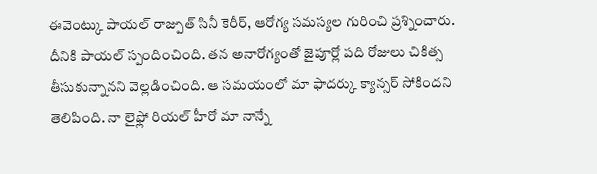ఈవెంట్కు పాయల్ రాజ్పుత్ సినీ కెరీర్, ఆరోగ్య సమస్యల గురించి ప్రశ్నించారు. దీనికి పాయల్ స్పందించింది. తన అనారోగ్యంతో జైపూర్లో పది రోజులు చికిత్స తీసుకున్నానని వెల్లడించింది. ఆ సమయంలో మా ఫాదర్కు క్యాన్సర్ సోకిందని తెలిపింది. నా లైఫ్లో రియల్ హీరో మా నాన్నే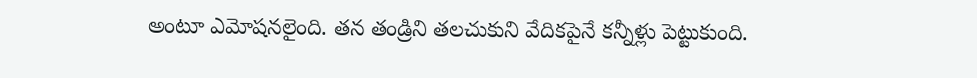అంటూ ఎమోషనలైంది. తన తండ్రిని తలచుకుని వేదికపైనే కన్నీళ్లు పెట్టుకుంది.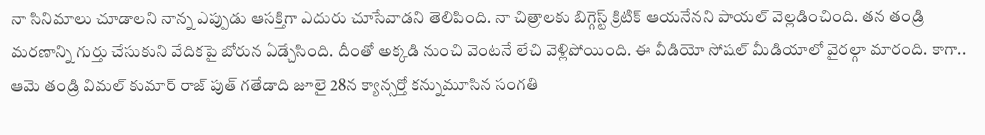నా సినిమాలు చూడాలని నాన్న ఎప్పుడు ఆసక్తిగా ఎదురు చూసేవాడని తెలిపింది. నా చిత్రాలకు బిగ్గెస్ట్ క్రిటిక్ ఆయనేనని పాయల్ వెల్లడించింది. తన తండ్రి మరణాన్ని గుర్తు చేసుకుని వేదికపై బోరున ఏడ్చేసింది. దీంతో అక్కడి నుంచి వెంటనే లేచి వెళ్లిపోయింది. ఈ వీడియో సోషల్ మీడియాలో వైరల్గా మారంది. కాగా.. ఆమె తండ్రి విమల్ కుమార్ రాజ్ పుత్ గతేడాది జూలై 28న క్యాన్సర్తో కన్నుమూసిన సంగతి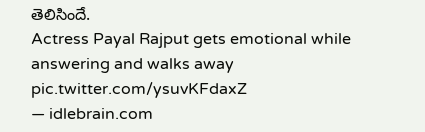తెలిసిందే.
Actress Payal Rajput gets emotional while answering and walks away pic.twitter.com/ysuvKFdaxZ
— idlebrain.com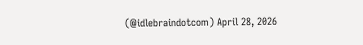(@idlebraindotcom) April 28, 2026